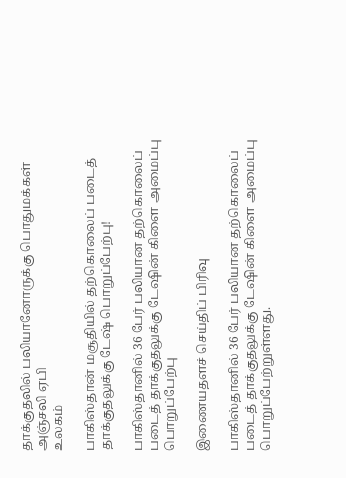தாக்குதலில் பலியானோருக்கு பொதுமக்கள் அஞ்சலி ஏபி
உலகம்

பாகிஸ்தான் மசூதியில் தற்கொலைப் படைத் தாக்குதலுக்கு டேஷ் பொறுப்பேற்பு!

பாகிஸ்தானில் 36 பேர் பலியான தற்கொலைப் படைத் தாக்குதலுக்கு டேஷின் கிளை அமைப்பு பொறுப்பேற்பு

இணையதளச் செய்திப் பிரிவு

பாகிஸ்தானில் 36 பேர் பலியான தற்கொலைப் படைத் தாக்குதலுக்கு டேஷின் கிளை அமைப்பு பொறுப்பேற்றுள்ளது.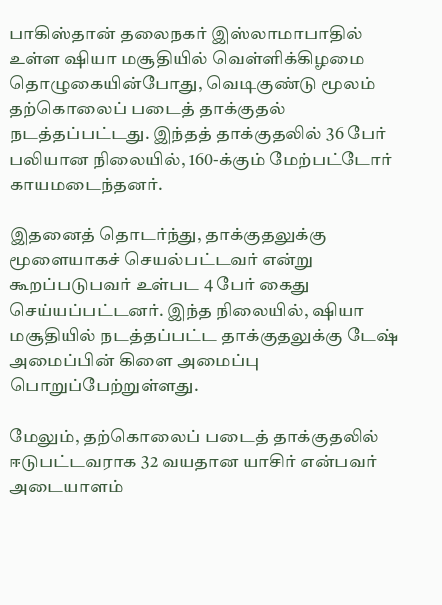பாகிஸ்தான் தலைநகர் இஸ்லாமாபாதில் உள்ள ஷியா மசூதியில் வெள்ளிக்கிழமை தொழுகையின்போது, வெடிகுண்டு மூலம் தற்கொலைப் படைத் தாக்குதல் நடத்தப்பட்டது. இந்தத் தாக்குதலில் 36 பேர் பலியான நிலையில், 160-க்கும் மேற்பட்டோர் காயமடைந்தனர்.

இதனைத் தொடர்ந்து, தாக்குதலுக்கு மூளையாகச் செயல்பட்டவர் என்று கூறப்படுபவர் உள்பட 4 பேர் கைது செய்யப்பட்டனர். இந்த நிலையில், ஷியா மசூதியில் நடத்தப்பட்ட தாக்குதலுக்கு டேஷ் அமைப்பின் கிளை அமைப்பு பொறுப்பேற்றுள்ளது.

மேலும், தற்கொலைப் படைத் தாக்குதலில் ஈடுபட்டவராக 32 வயதான யாசிர் என்பவர் அடையாளம்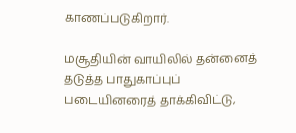காணப்படுகிறார்.

மசூதியின் வாயிலில் தன்னைத் தடுத்த பாதுகாப்புப் படையினரைத் தாக்கிவிட்டு,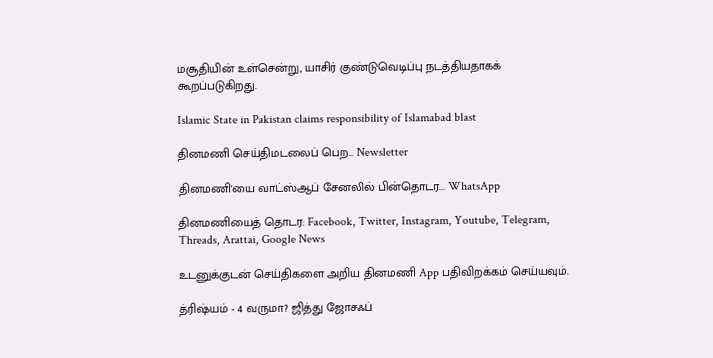மசூதியின் உள்சென்று, யாசிர் குண்டுவெடிப்பு நடத்தியதாகக் கூறப்படுகிறது.

Islamic State in Pakistan claims responsibility of Islamabad blast

தினமணி செய்திமடலைப் பெற... Newsletter

தினமணி'யை வாட்ஸ்ஆப் சேனலில் பின்தொடர... WhatsApp

தினமணியைத் தொடர: Facebook, Twitter, Instagram, Youtube, Telegram, Threads, Arattai, Google News

உடனுக்குடன் செய்திகளை அறிய தினமணி App பதிவிறக்கம் செய்யவும்.

த்ரிஷ்யம் - 4 வருமா? ஜித்து ஜோசஃப்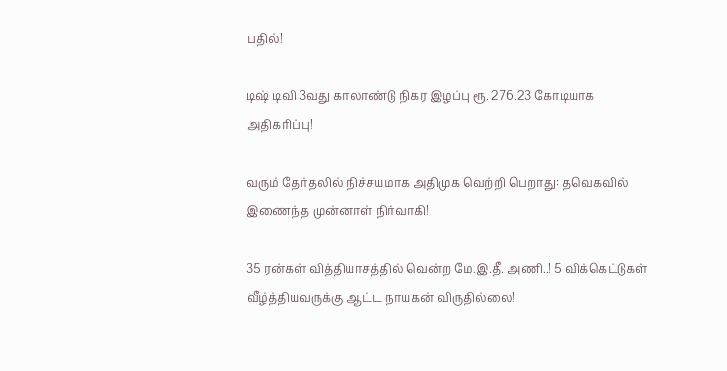பதில்!

டிஷ் டிவி 3வது காலாண்டு நிகர இழப்பு ரூ. 276.23 கோடியாக அதிகரிப்பு!

வரும் தேர்தலில் நிச்சயமாக அதிமுக வெற்றி பெறாது: தவெகவில் இணைந்த முன்னாள் நிர்வாகி!

35 ரன்கள் வித்தியாசத்தில் வென்ற மே.இ.தீ. அணி..! 5 விக்கெட்டுகள் வீழ்த்தியவருக்கு ஆட்ட நாயகன் விருதில்லை!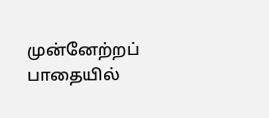முன்னேற்றப் பாதையில்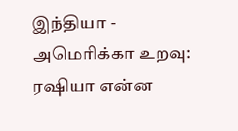இந்தியா - அமெரிக்கா உறவு: ரஷியா என்ன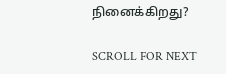நினைக்கிறது?

SCROLL FOR NEXT